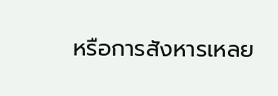หรือการสังหารเหลย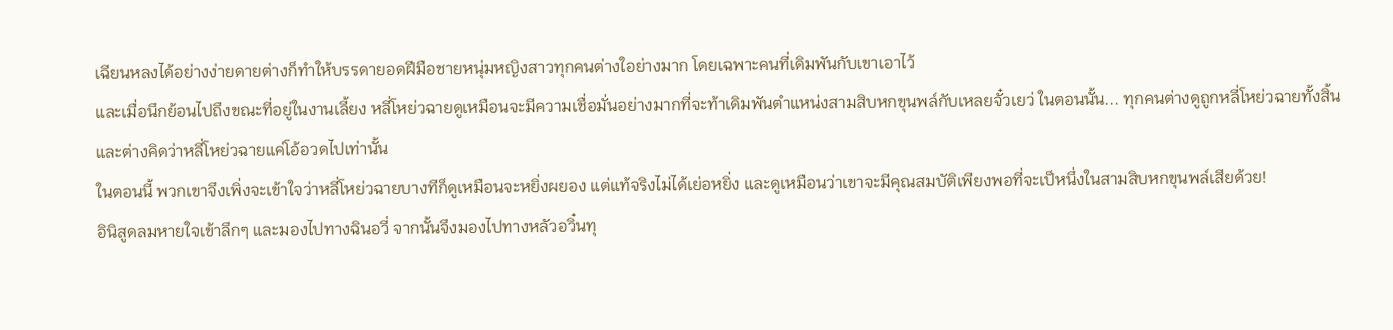เฉียนหลงได้อย่างง่ายดายต่างก็ทำให้บรรดายอดฝีมือชายหนุ่มหญิงสาวทุกคนต่างใอย่างมาก โดยเฉพาะคนที่เดิมพันกับเขาเอาไว้
และเมื่อนึกย้อนไปถึงขณะที่อยู่ในงานเลี้ยง หลี่โหย่วฉายดูเหมือนจะมีความเชื่อมั่นอย่างมากที่จะท้าเดิมพันตำแหน่งสามสิบหกขุนพล์กับเหลยจั๋วเยว่ ในตอนนั้น... ทุกคนต่างดูถูกหลี่โหย่วฉายทั้งสิ้น และต่างคิดว่าหลี่โหย่วฉายแค่โอ้อวดไปเท่านั้น
ในตอนนี้ พวกเขาจึงเพิ่งจะเข้าใจว่าหลี่โหย่วฉายบางทีก็ดูเหมือนจะหยิ่งผยอง แต่แท้จริงไม่ได้เย่อหยิ่ง และดูเหมือนว่าเขาจะมีคุณสมบัติเพียงพอที่จะเป็หนึ่งในสามสิบหกขุนพล์เสียด้วย!
อินิสูดลมหายใจเข้าลึกๆ และมองไปทางฉินอวี่ จากนั้นจึงมองไปทางหลัวอวิ๋นทุ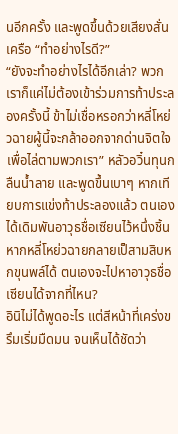นอีกครั้ง และพูดขึ้นด้วยเสียงสั่นเครือ “ทำอย่างไรดี?”
“ยังจะทำอย่างไรได้อีกเล่า? พวกเราก็แค่ไม่ต้องเข้าร่วมการท้าประลองครั้งนี้ ข้าไม่เชื่อหรอกว่าหลี่โหย่วฉายผู้นี้จะกล้าออกจากด่านจิตใจเพื่อไล่ตามพวกเรา” หลัวอวิ๋นทุนกลืนน้ำลาย และพูดขึ้นเบาๆ หากเทียบการแข่งท้าประลองแล้ว ตนเองได้เดิมพันอาวุธชื่อเซียนไว้หนึ่งชิ้น หากหลี่โหย่วฉายกลายเป็สามสิบหกขุนพล์ได้ ตนเองจะไปหาอาวุธชื่อเซียนได้จากที่ไหน?
อินิไม่ได้พูดอะไร แต่สีหน้าที่เคร่งขรึมเริ่มมืดมน จนเห็นได้ชัดว่า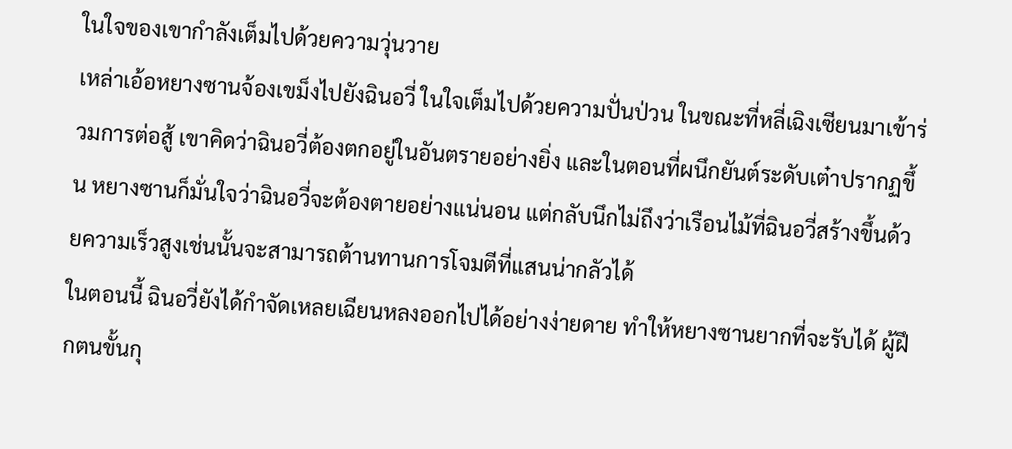ในใจของเขากำลังเต็มไปด้วยความวุ่นวาย
เหล่าเอ้อหยางซานจ้องเขม็งไปยังฉินอวี่ ในใจเต็มไปด้วยความปั่นป่วน ในขณะที่หลี่เฉิงเซียนมาเข้าร่วมการต่อสู้ เขาคิดว่าฉินอวี่ต้องตกอยู่ในอันตรายอย่างยิ่ง และในตอนที่ผนึกยันต์ระดับเต๋าปรากฏขึ้น หยางซานก็มั่นใจว่าฉินอวี่จะต้องตายอย่างแน่นอน แต่กลับนึกไม่ถึงว่าเรือนไม้ที่ฉินอวี่สร้างขึ้นด้วยความเร็วสูงเช่นนั้นจะสามารถต้านทานการโจมตีที่แสนน่ากลัวได้
ในตอนนี้ ฉินอวี่ยังได้กำจัดเหลยเฉียนหลงออกไปได้อย่างง่ายดาย ทำให้หยางซานยากที่จะรับได้ ผู้ฝึกตนขั้นกุ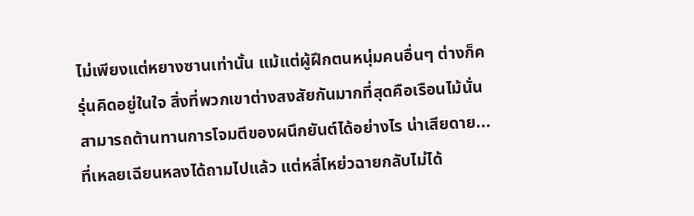ไม่เพียงแต่หยางซานเท่านั้น แม้แต่ผู้ฝึกตนหนุ่มคนอื่นๆ ต่างก็ครุ่นคิดอยู่ในใจ สิ่งที่พวกเขาต่างสงสัยกันมากที่สุดคือเรือนไม้นั่น สามารถต้านทานการโจมตีของผนึกยันต์ได้อย่างไร น่าเสียดาย... ที่เหลยเฉียนหลงได้ถามไปแล้ว แต่หลี่โหย่วฉายกลับไม่ได้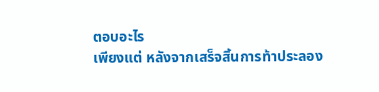ตอบอะไร
เพียงแต่ หลังจากเสร็จสิ้นการท้าประลอง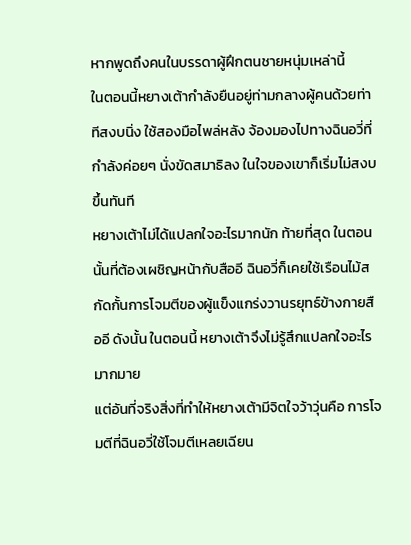หากพูดถึงคนในบรรดาผู้ฝึกตนชายหนุ่มเหล่านี้
ในตอนนี้หยางเต้ากำลังยืนอยู่ท่ามกลางผู้คนด้วยท่าทีสงบนิ่ง ใช้สองมือไพล่หลัง จ้องมองไปทางฉินอวี่ที่กำลังค่อยๆ นั่งขัดสมาธิลง ในใจของเขาก็เริ่มไม่สงบขึ้นทันที
หยางเต้าไม่ได้แปลกใจอะไรมากนัก ท้ายที่สุด ในตอนนั้นที่ต้องเผชิญหน้ากับสืออี ฉินอวี่ก็เคยใช้เรือนไม้สกัดกั้นการโจมตีของผู้แข็งแกร่งวานรยุทธ์ข้างกายสืออี ดังนั้น ในตอนนี้ หยางเต้าจึงไม่รู้สึกแปลกใจอะไรมากมาย
แต่อันที่จริงสิ่งที่ทำให้หยางเต้ามีจิตใจว้าวุ่นคือ การโจมตีที่ฉินอวี่ใช้โจมตีเหลยเฉียน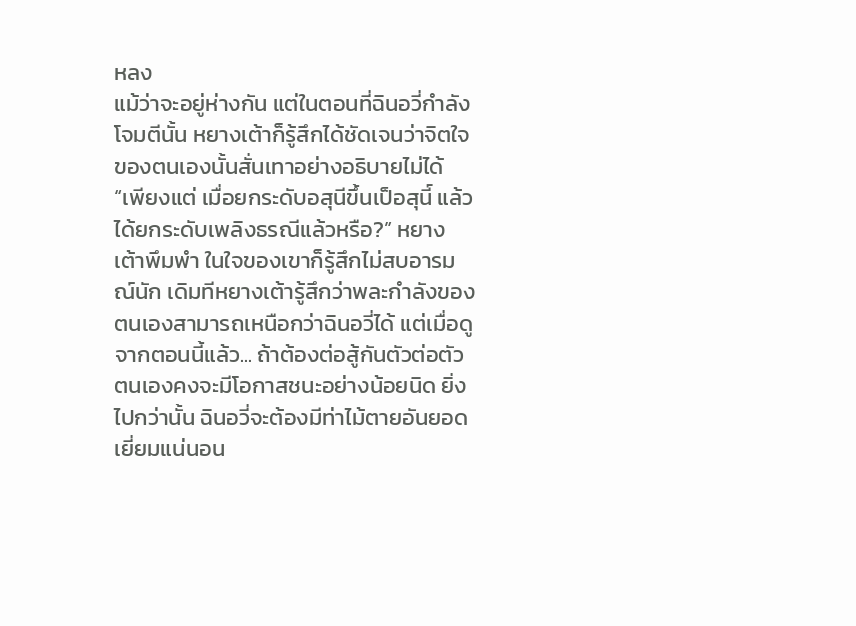หลง
แม้ว่าจะอยู่ห่างกัน แต่ในตอนที่ฉินอวี่กำลังโจมตีนั้น หยางเต้าก็รู้สึกได้ชัดเจนว่าจิตใจของตนเองนั้นสั่นเทาอย่างอธิบายไม่ได้
“เพียงแต่ เมื่อยกระดับอสุนีขึ้นเป็อสุนี์ แล้วได้ยกระดับเพลิงธรณีแล้วหรือ?” หยางเต้าพึมพำ ในใจของเขาก็รู้สึกไม่สบอารมณ์นัก เดิมทีหยางเต้ารู้สึกว่าพละกำลังของตนเองสามารถเหนือกว่าฉินอวี่ได้ แต่เมื่อดูจากตอนนี้แล้ว... ถ้าต้องต่อสู้กันตัวต่อตัว ตนเองคงจะมีโอกาสชนะอย่างน้อยนิด ยิ่งไปกว่านั้น ฉินอวี่จะต้องมีท่าไม้ตายอันยอดเยี่ยมแน่นอน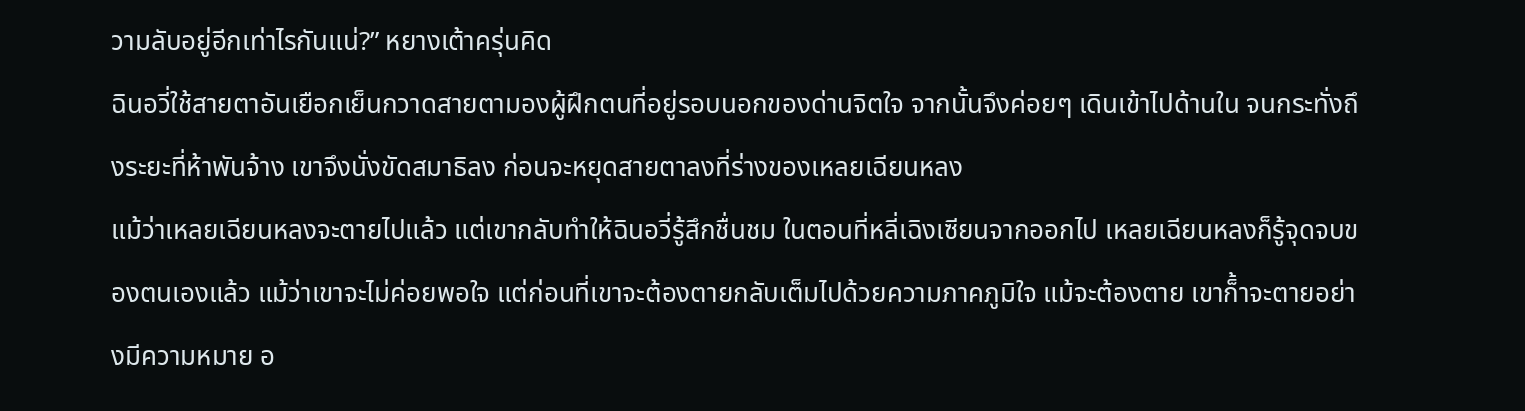วามลับอยู่อีกเท่าไรกันแน่?” หยางเต้าครุ่นคิด
ฉินอวี่ใช้สายตาอันเยือกเย็นกวาดสายตามองผู้ฝึกตนที่อยู่รอบนอกของด่านจิตใจ จากนั้นจึงค่อยๆ เดินเข้าไปด้านใน จนกระทั่งถึงระยะที่ห้าพันจ้าง เขาจึงนั่งขัดสมาธิลง ก่อนจะหยุดสายตาลงที่ร่างของเหลยเฉียนหลง
แม้ว่าเหลยเฉียนหลงจะตายไปแล้ว แต่เขากลับทำให้ฉินอวี่รู้สึกชื่นชม ในตอนที่หลี่เฉิงเซียนจากออกไป เหลยเฉียนหลงก็รู้จุดจบของตนเองแล้ว แม้ว่าเขาจะไม่ค่อยพอใจ แต่ก่อนที่เขาจะต้องตายกลับเต็มไปด้วยความภาคภูมิใจ แม้จะต้องตาย เขาก็้าจะตายอย่างมีความหมาย อ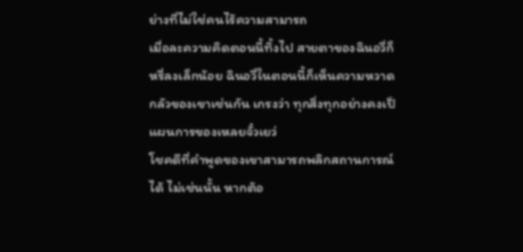ย่างที่ไม่ใช่คนไร้ความสามารถ
เมื่อละความคิดตอนนี้ทิ้งไป สายตาของฉินอวี่ก็หรี่ลงเล็กน้อย ฉินอวี่ในตอนนี้ก็เห็นความหวาดกลัวของเขาเช่นกัน เกรงว่า ทุกสิ่งทุกอย่างคงเป็แผนการของเหลยจั๋วเยว่
โชคดีที่คำพูดของเขาสามารถพลิกสถานการณ์ได้ ไม่เช่นนั้น หากต้อ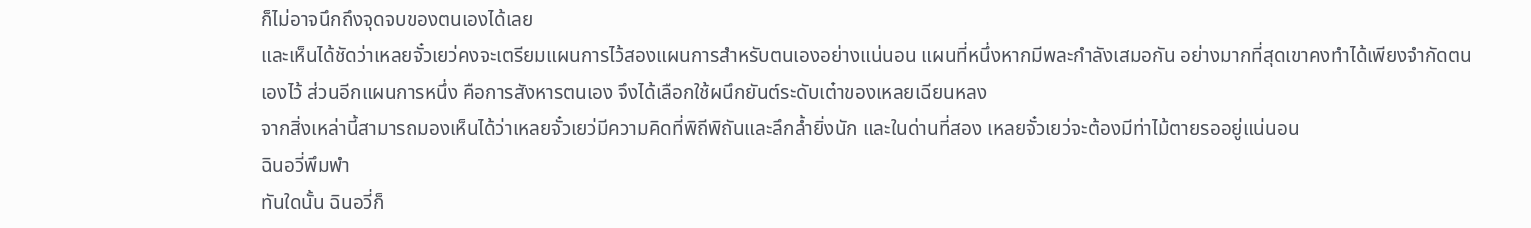ก็ไม่อาจนึกถึงจุดจบของตนเองได้เลย
และเห็นได้ชัดว่าเหลยจั๋วเยว่คงจะเตรียมแผนการไว้สองแผนการสำหรับตนเองอย่างแน่นอน แผนที่หนึ่งหากมีพละกำลังเสมอกัน อย่างมากที่สุดเขาคงทำได้เพียงจำกัดตนเองไว้ ส่วนอีกแผนการหนึ่ง คือการสังหารตนเอง จึงได้เลือกใช้ผนึกยันต์ระดับเต๋าของเหลยเฉียนหลง
จากสิ่งเหล่านี้สามารถมองเห็นได้ว่าเหลยจั๋วเยว่มีความคิดที่พิถีพิถันและลึกล้ำยิ่งนัก และในด่านที่สอง เหลยจั๋วเยว่จะต้องมีท่าไม้ตายรออยู่แน่นอน
ฉินอวี่พึมพำ
ทันใดนั้น ฉินอวี่ก็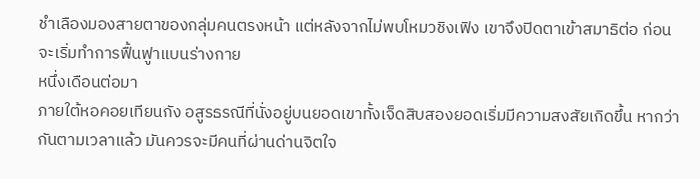ชำเลืองมองสายตาของกลุ่มคนตรงหน้า แต่หลังจากไม่พบโหมวชิงเฟิง เขาจึงปิดตาเข้าสมาธิต่อ ก่อนจะเริ่มทำการฟื้นฟูาแบนร่างกาย
หนึ่งเดือนต่อมา
ภายใต้หอคอยเทียนกัง อสูรธรณีที่นั่งอยู่บนยอดเขาทั้งเจ็ดสิบสองยอดเริ่มมีความสงสัยเกิดขึ้น หากว่ากันตามเวลาแล้ว มันควรจะมีคนที่ผ่านด่านจิตใจ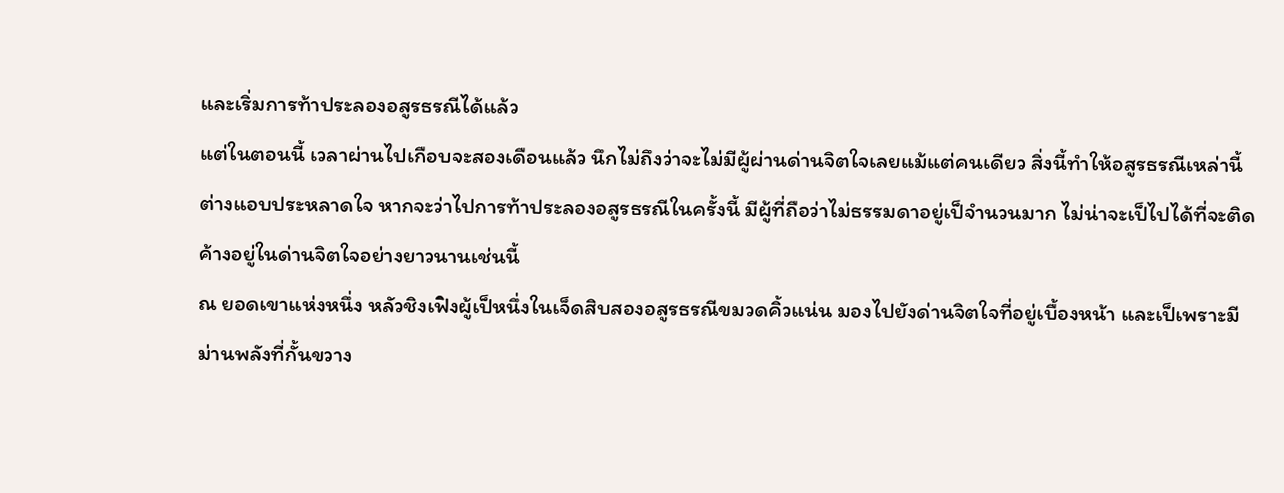และเริ่มการท้าประลองอสูรธรณีได้แล้ว
แต่ในตอนนี้ เวลาผ่านไปเกือบจะสองเดือนแล้ว นึกไม่ถึงว่าจะไม่มีผู้ผ่านด่านจิตใจเลยแม้แต่คนเดียว สิ่งนี้ทำให้อสูรธรณีเหล่านี้ต่างแอบประหลาดใจ หากจะว่าไปการท้าประลองอสูรธรณีในครั้งนี้ มีผู้ที่ถือว่าไม่ธรรมดาอยู่เป็จำนวนมาก ไม่น่าจะเป็ไปได้ที่จะติดค้างอยู่ในด่านจิตใจอย่างยาวนานเช่นนี้
ณ ยอดเขาแห่งหนึ่ง หลัวชิงเฟิงผู้เป็หนึ่งในเจ็ดสิบสองอสูรธรณีขมวดคิ้วแน่น มองไปยังด่านจิตใจที่อยู่เบื้องหน้า และเป็เพราะมีม่านพลังที่กั้นขวาง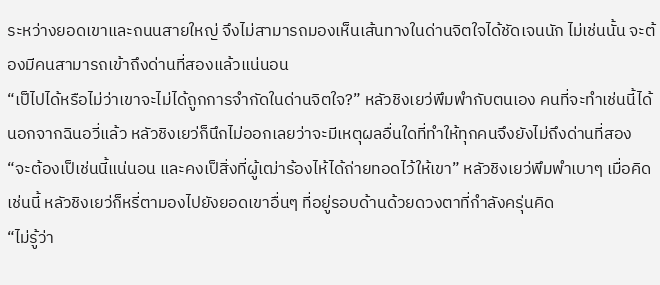ระหว่างยอดเขาและถนนสายใหญ่ จึงไม่สามารถมองเห็นเส้นทางในด่านจิตใจได้ชัดเจนนัก ไม่เช่นนั้น จะต้องมีคนสามารถเข้าถึงด่านที่สองแล้วแน่นอน
“เป็ไปได้หรือไม่ว่าเขาจะไม่ได้ถูกการจำกัดในด่านจิตใจ?” หลัวชิงเยว่พึมพำกับตนเอง คนที่จะทำเช่นนี้ได้ นอกจากฉินอวี่แล้ว หลัวชิงเยว่ก็นึกไม่ออกเลยว่าจะมีเหตุผลอื่นใดที่ทำให้ทุกคนจึงยังไม่ถึงด่านที่สอง
“จะต้องเป็เช่นนี้แน่นอน และคงเป็สิ่งที่ผู้เฒ่าร้องไห้ได้ถ่ายทอดไว้ให้เขา” หลัวชิงเยว่พึมพำเบาๆ เมื่อคิดเช่นนี้ หลัวชิงเยว่ก็หรี่ตามองไปยังยอดเขาอื่นๆ ที่อยู่รอบด้านด้วยดวงตาที่กำลังครุ่นคิด
“ไม่รู้ว่า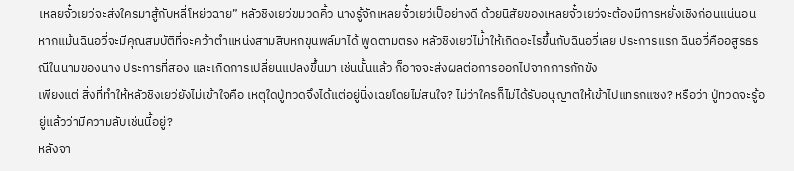เหลยจั๋วเยว่จะส่งใครมาสู้กับหลี่โหย่วฉาย” หลัวชิงเยว่ขมวดคิ้ว นางรู้จักเหลยจั๋วเยว่เป็อย่างดี ด้วยนิสัยของเหลยจั๋วเยว่จะต้องมีการหยั่งเชิงก่อนแน่นอน หากแม้นฉินอวี่จะมีคุณสมบัติที่จะคว้าตำแหน่งสามสิบหกขุนพล์มาได้ พูดตามตรง หลัวชิงเยว่ไม่้าให้เกิดอะไรขึ้นกับฉินอวี่เลย ประการแรก ฉินอวี่คืออสูรธรณีในนามของนาง ประการที่สอง และเกิดการเปลี่ยนแปลงขึ้นมา เช่นนั้นแล้ว ก็อาจจะส่งผลต่อการออกไปจากการกักขัง
เพียงแต่ สิ่งที่ทำให้หลัวชิงเยว่ยังไม่เข้าใจคือ เหตุใดปู่ทวดจึงได้แต่อยู่นิ่งเฉยโดยไม่สนใจ? ไม่ว่าใครก็ไม่ได้รับอนุญาตให้เข้าไปแทรกแซง? หรือว่า ปู่ทวดจะรู้อยู่แล้วว่ามีความลับเช่นนี้อยู่?
หลังจา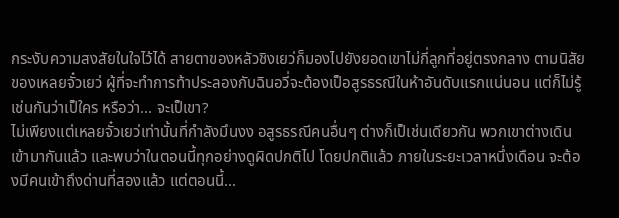กระงับความสงสัยในใจไว้ได้ สายตาของหลัวชิงเยว่ก็มองไปยังยอดเขาไม่กี่ลูกที่อยู่ตรงกลาง ตามนิสัยของเหลยจั๋วเยว่ ผู้ที่จะทำการท้าประลองกับฉินอวี่จะต้องเป็อสูรธรณีในห้าอันดับแรกแน่นอน แต่ก็ไม่รู้เช่นกันว่าเป็ใคร หรือว่า... จะเป็เขา?
ไม่เพียงแต่เหลยจั๋วเยว่เท่านั้นที่กำลังมึนงง อสูรธรณีคนอื่นๆ ต่างก็เป็เช่นเดียวกัน พวกเขาต่างเดินเข้ามากันแล้ว และพบว่าในตอนนี้ทุกอย่างดูผิดปกติไป โดยปกติแล้ว ภายในระยะเวลาหนึ่งเดือน จะต้องมีคนเข้าถึงด่านที่สองแล้ว แต่ตอนนี้...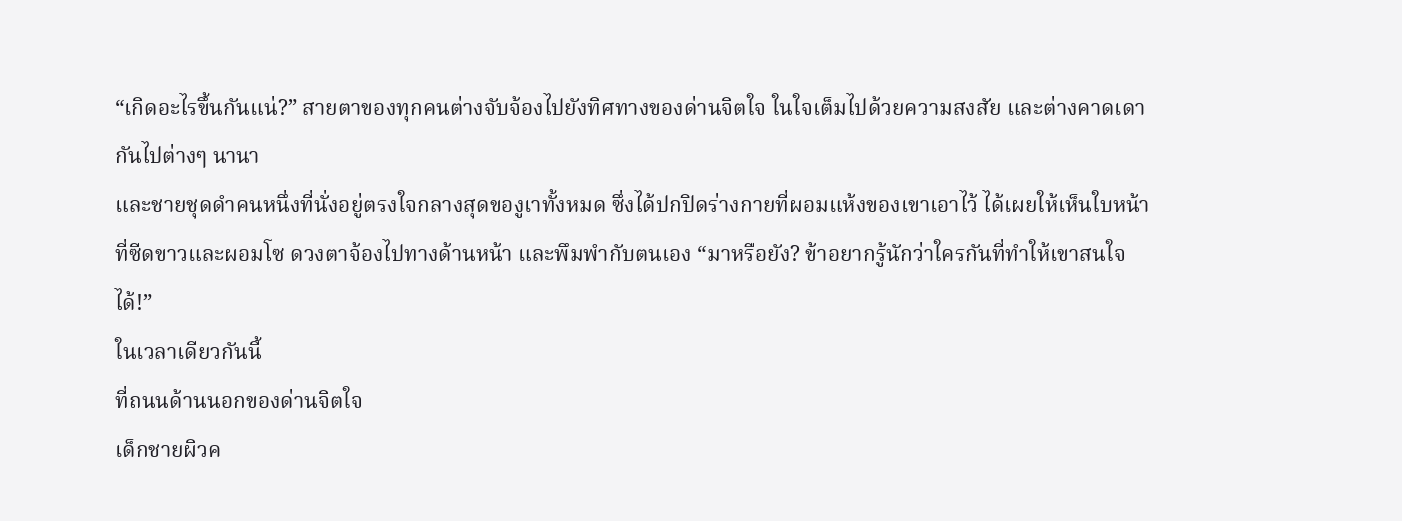“เกิดอะไรขึ้นกันแน่?” สายตาของทุกคนต่างจับจ้องไปยังทิศทางของด่านจิตใจ ในใจเต็มไปด้วยความสงสัย และต่างคาดเดากันไปต่างๆ นานา
และชายชุดดำคนหนึ่งที่นั่งอยู่ตรงใจกลางสุดของูเาทั้งหมด ซึ่งได้ปกปิดร่างกายที่ผอมแห้งของเขาเอาไว้ ได้เผยให้เห็นใบหน้าที่ซีดขาวและผอมโซ ดวงตาจ้องไปทางด้านหน้า และพึมพำกับตนเอง “มาหรือยัง? ข้าอยากรู้นักว่าใครกันที่ทำให้เขาสนใจได้!”
ในเวลาเดียวกันนี้
ที่ถนนด้านนอกของด่านจิตใจ
เด็กชายผิวค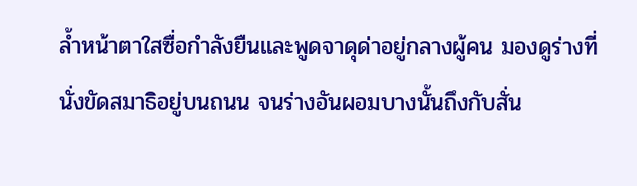ล้ำหน้าตาใสซื่อกำลังยืนและพูดจาดุด่าอยู่กลางผู้คน มองดูร่างที่นั่งขัดสมาธิอยู่บนถนน จนร่างอันผอมบางนั้นถึงกับสั่น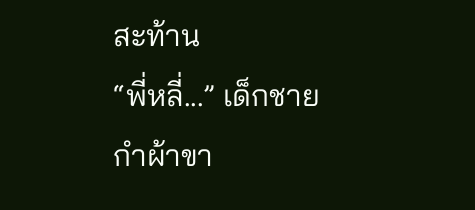สะท้าน
“พี่หลี่...” เด็กชายกำผ้าขา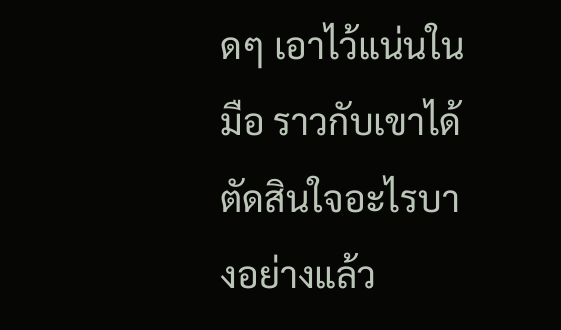ดๆ เอาไว้แน่นในมือ ราวกับเขาได้ตัดสินใจอะไรบางอย่างแล้ว